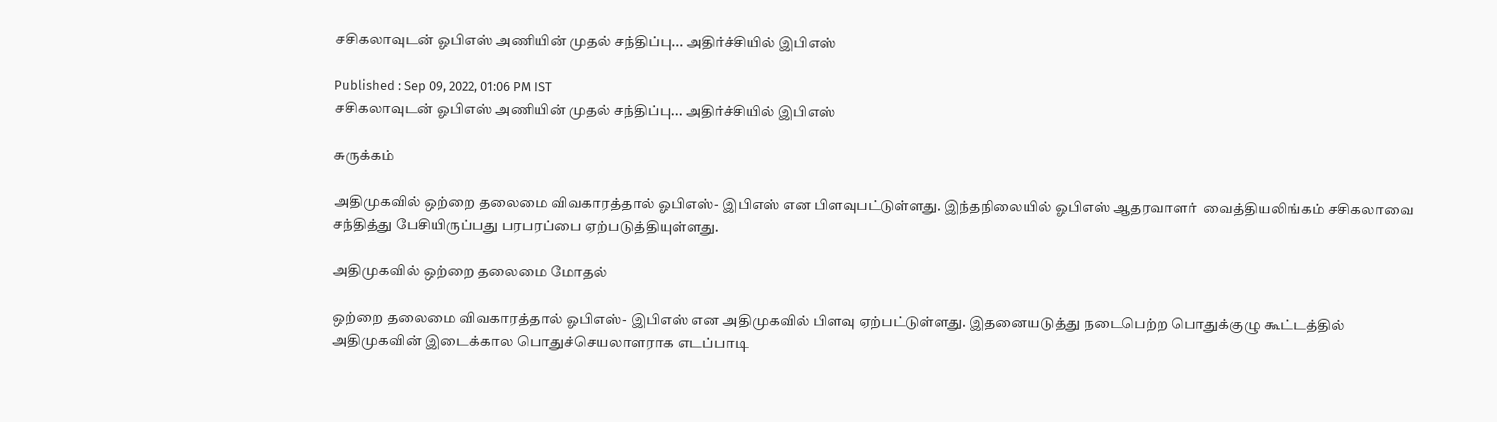சசிகலாவுடன் ஓபிஎஸ் அணியின் முதல் சந்திப்பு... அதிர்ச்சியில் இபிஎஸ்

Published : Sep 09, 2022, 01:06 PM IST
சசிகலாவுடன் ஓபிஎஸ் அணியின் முதல் சந்திப்பு... அதிர்ச்சியில் இபிஎஸ்

சுருக்கம்

அதிமுகவில் ஒற்றை தலைமை விவகாரத்தால் ஓபிஎஸ்- இபிஎஸ் என பிளவுபட்டுள்ளது. இந்தநிலையில் ஓபிஎஸ் ஆதரவாளர்  வைத்தியலிங்கம் சசிகலாவை சந்தித்து பேசியிருப்பது பரபரப்பை ஏற்படுத்தியுள்ளது.

அதிமுகவில் ஒற்றை தலைமை மோதல்

ஒற்றை தலைமை விவகாரத்தால் ஓபிஎஸ்- இபிஎஸ் என அதிமுகவில் பிளவு ஏற்பட்டுள்ளது. இதனையடுத்து நடைபெற்ற பொதுக்குழு கூட்டத்தில் அதிமுகவின் இடைக்கால பொதுச்செயலாளராக எடப்பாடி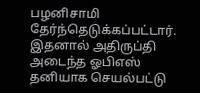பழனிசாமி தேர்ந்தெடுக்கப்பட்டார். இதனால் அதிருப்தி அடைந்த ஓபிஎஸ் தனியாக செயல்பட்டு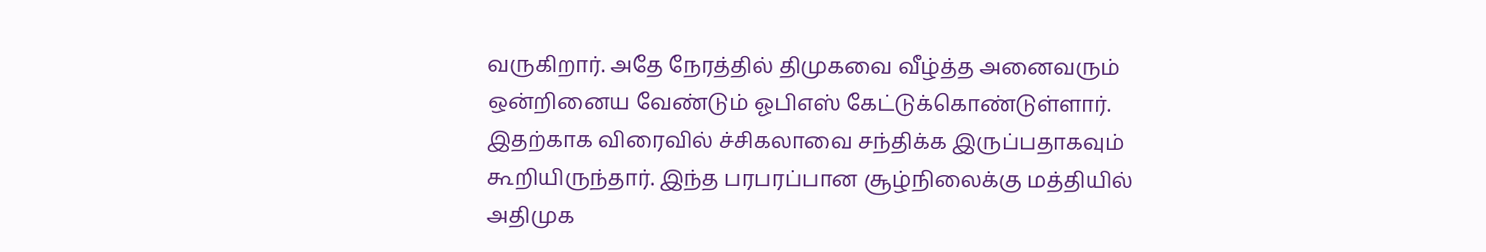வருகிறார். அதே நேரத்தில் திமுகவை வீழ்த்த அனைவரும் ஒன்றினைய வேண்டும் ஓபிஎஸ் கேட்டுக்கொண்டுள்ளார். இதற்காக விரைவில் ச்சிகலாவை சந்திக்க இருப்பதாகவும் கூறியிருந்தார். இந்த பரபரப்பான சூழ்நிலைக்கு மத்தியில் அதிமுக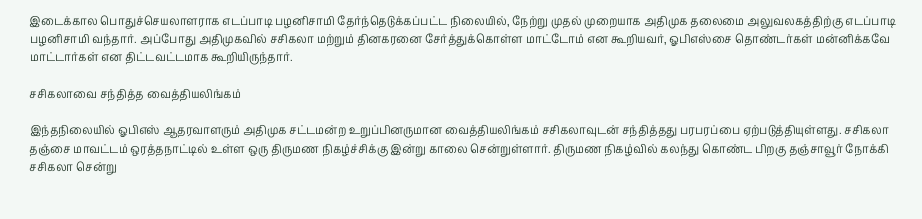இடைக்கால பொதுச்செயலாளராக எடப்பாடி பழனிசாமி தேர்ந்தெடுக்கப்பட்ட நிலையில், நேற்று முதல் முறையாக அதிமுக தலைமை அலுவலகத்திற்கு எடப்பாடி பழனிசாமி வந்தார். அப்போது அதிமுகவில் சசிகலா மற்றும் தினகரனை சேர்த்துக்கொள்ள மாட்டோம் என கூறியவர், ஓபிஎஸ்சை தொண்டர்கள் மன்னிக்கவே மாட்டார்கள் என திட்டவட்டமாக கூறியிருந்தார்.

சசிகலாவை சந்தித்த வைத்தியலிங்கம்

இந்தநிலையில் ஓபிஎஸ் ஆதரவாளரும் அதிமுக சட்டமன்ற உறுப்பினருமான வைத்தியலிங்கம் சசிகலாவுடன் சந்தித்தது பரபரப்பை ஏற்படுத்தியுள்ளது. சசிகலா தஞ்சை மாவட்டம் ஒரத்தநாட்டில் உள்ள ஒரு திருமண நிகழ்ச்சிக்கு இன்று காலை சென்றுள்ளார். திருமண நிகழ்வில் கலந்து கொண்ட பிறகு தஞ்சாவூர் நோக்கி சசிகலா சென்று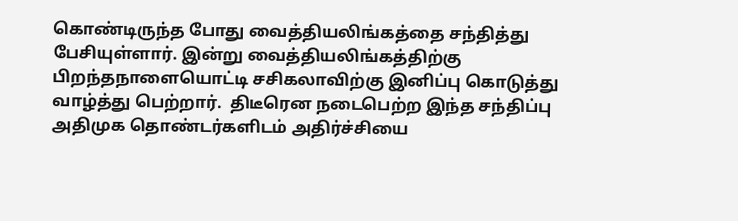கொண்டிருந்த போது வைத்தியலிங்கத்தை சந்தித்து பேசியுள்ளார். இன்று வைத்தியலிங்கத்திற்கு பிறந்தநாளையொட்டி சசிகலாவிற்கு இனிப்பு கொடுத்து வாழ்த்து பெற்றார்.  திடீரென நடைபெற்ற இந்த சந்திப்பு அதிமுக தொண்டர்களிடம் அதிர்ச்சியை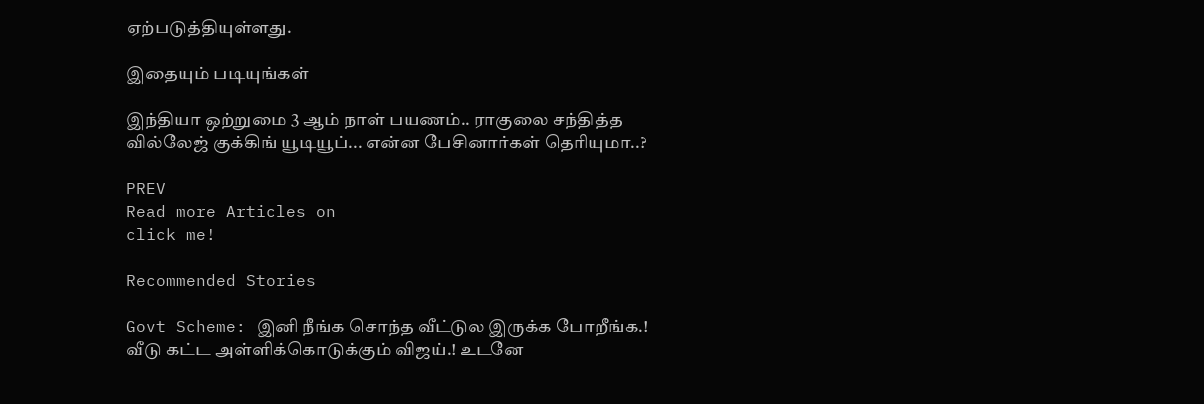ஏற்படுத்தியுள்ளது.

இதையும் படியுங்கள்

இந்தியா ஒற்றுமை 3 ஆம் நாள் பயணம்.. ராகுலை சந்தித்த வில்லேஜ் குக்கிங் யூடியூப்... என்ன பேசினார்கள் தெரியுமா..?

PREV
Read more Articles on
click me!

Recommended Stories

Govt Scheme: இனி நீங்க சொந்த வீட்டுல இருக்க போறீங்க.! வீடு கட்ட அள்ளிக்கொடுக்கும் விஜய்.! உடனே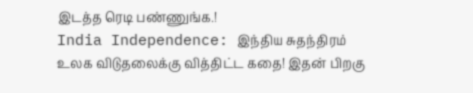இடத்த ரெடி பண்ணுங்க.!
India Independence: இந்திய சுதந்திரம் உலக விடுதலைக்கு வித்திட்ட கதை! இதன் பிறகு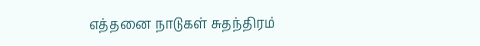எத்தனை நாடுகள் சுதந்திரம்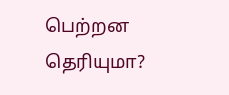பெற்றன தெரியுமா?